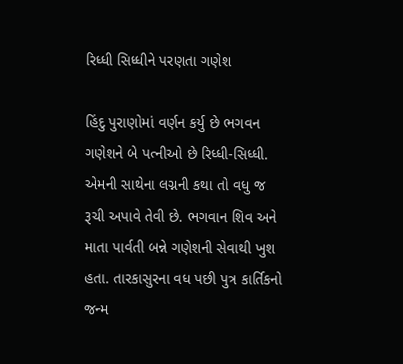રિધ્ધી સિધ્ધીને પરણતા ગણેશ

હિંદુ પુરાણોમાં વર્ણન કર્યુ છે ભગવન ગણેશને બે પત્નીઓ છે રિધ્ધી-સિધ્ધી. એમની સાથેના લગ્નની કથા તો વધુ જ રૂચી અપાવે તેવી છે. ભગવાન શિવ અને માતા પાર્વતી બન્ને ગણેશની સેવાથી ખુશ હતા. તારકાસુરના વધ પછી પુત્ર કાર્તિકનો જન્મ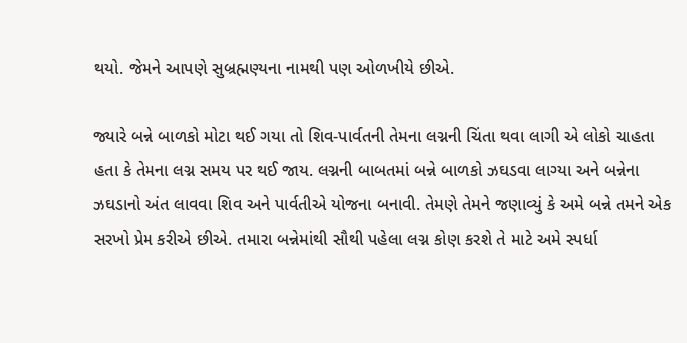થયો. જેમને આપણે સુબ્રહ્મણ્યના નામથી પણ ઓળખીયે છીએ.

જ્યારે બન્ને બાળકો મોટા થઈ ગયા તો શિવ-પાર્વતની તેમના લગ્નની ચિંતા થવા લાગી એ લોકો ચાહતા હતા કે તેમના લગ્ન સમય પર થઈ જાય. લગ્નની બાબતમાં બન્ને બાળકો ઝઘડવા લાગ્યા અને બન્નેના ઝઘડાનો અંત લાવવા શિવ અને પાર્વતીએ યોજના બનાવી. તેમણે તેમને જણાવ્યું કે અમે બન્ને તમને એક સરખો પ્રેમ કરીએ છીએ. તમારા બન્નેમાંથી સૌથી પહેલા લગ્ન કોણ કરશે તે માટે અમે સ્પર્ધા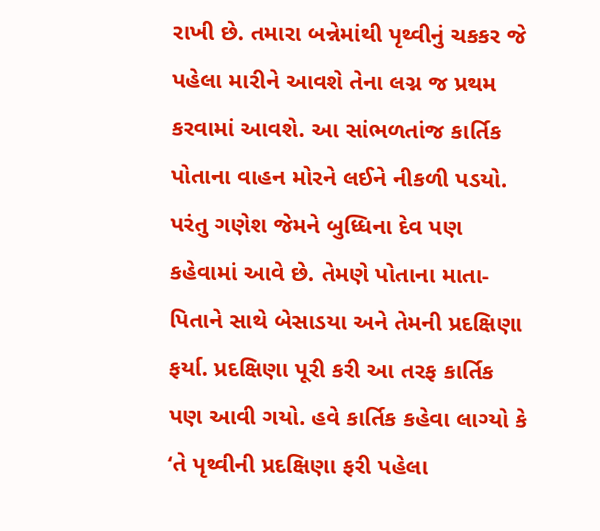રાખી છે. તમારા બન્નેમાંથી પૃથ્વીનું ચકકર જે પહેલા મારીને આવશે તેના લગ્ન જ પ્રથમ કરવામાં આવશે. આ સાંભળતાંજ કાર્તિક પોતાના વાહન મોરને લઈને નીકળી પડયો. પરંતુ ગણેશ જેમને બુધ્ધિના દેવ પણ કહેવામાં આવે છે. તેમણે પોતાના માતા-પિતાને સાથે બેસાડયા અને તેમની પ્રદક્ષિણા ફર્યા. પ્રદક્ષિણા પૂરી કરી આ તરફ કાર્તિક પણ આવી ગયો. હવે કાર્તિક કહેવા લાગ્યો કે ‘તે પૃથ્વીની પ્રદક્ષિણા ફરી પહેલા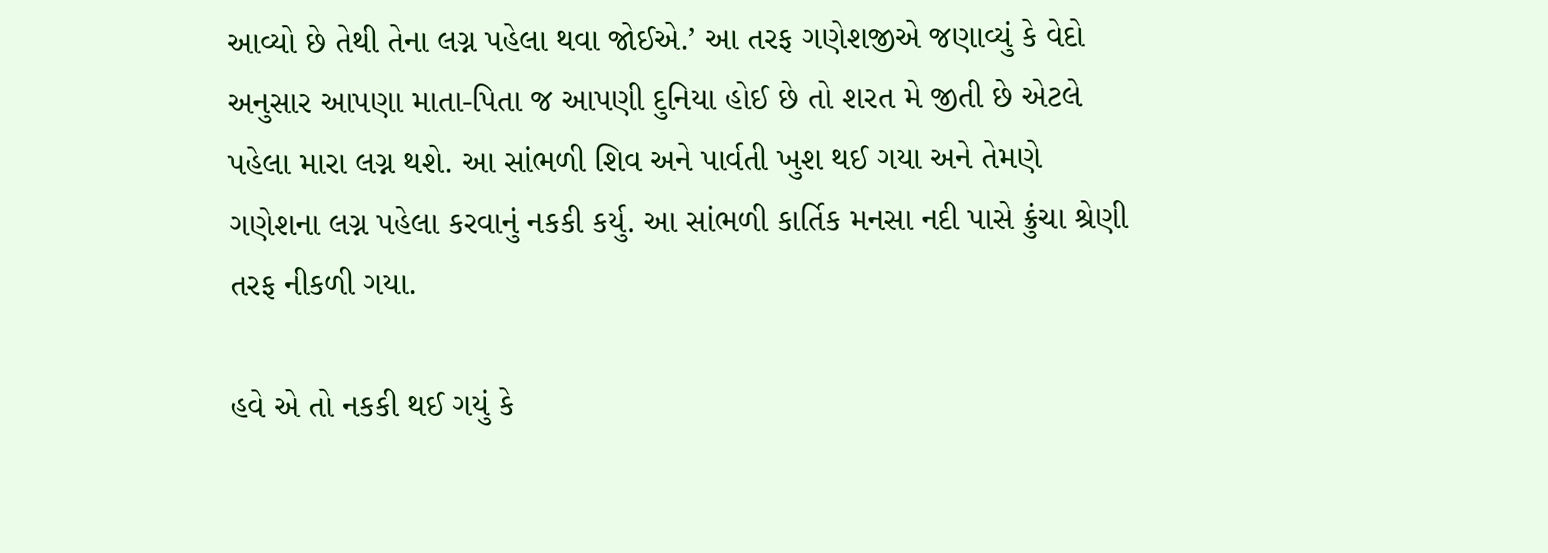આવ્યો છે તેથી તેના લગ્ન પહેલા થવા જોઈએ.’ આ તરફ ગણેશજીએ જણાવ્યું કે વેદો અનુસાર આપણા માતા-પિતા જ આપણી દુનિયા હોઈ છે તો શરત મે જીતી છે એટલે પહેલા મારા લગ્ન થશે. આ સાંભળી શિવ અને પાર્વતી ખુશ થઈ ગયા અને તેમણે ગણેશના લગ્ન પહેલા કરવાનું નકકી કર્યુ. આ સાંભળી કાર્તિક મનસા નદી પાસે ક્રુંચા શ્રેણી તરફ નીકળી ગયા.

હવે એ તો નકકી થઈ ગયું કે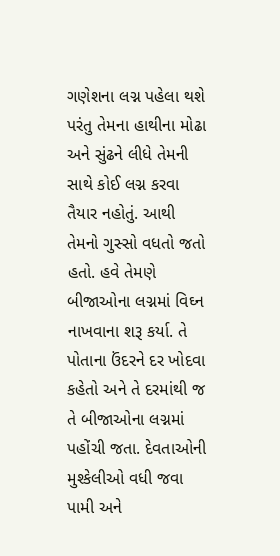ગણેશના લગ્ન પહેલા થશે પરંતુ તેમના હાથીના મોઢા અને સુંઢને લીધે તેમની સાથે કોઈ લગ્ન કરવા તૈયાર નહોતું. આથી તેમનો ગુસ્સો વધતો જતો હતો. હવે તેમણે બીજાઓના લગ્નમાં વિઘ્ન નાખવાના શરૂ કર્યા. તે પોતાના ઉંદરને દર ખોદવા કહેતો અને તે દરમાંથી જ તે બીજાઓના લગ્નમાં પહોંચી જતા. દેવતાઓની મુશ્કેલીઓ વધી જવા પામી અને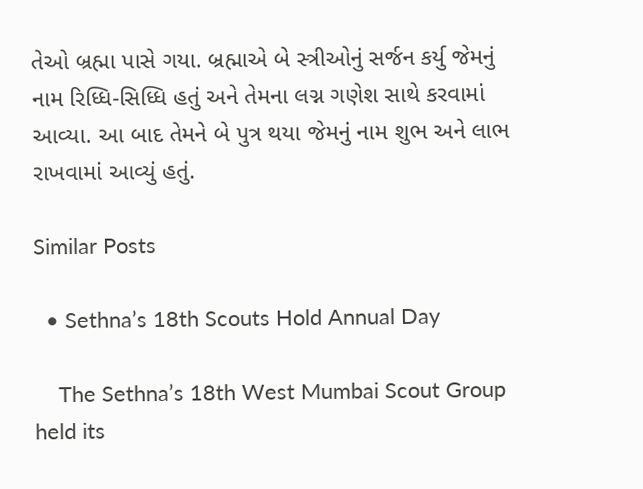તેઓ બ્રહ્મા પાસે ગયા. બ્રહ્માએ બે સ્ત્રીઓનું સર્જન કર્યુ જેમનું નામ રિધ્ધિ-સિધ્ધિ હતું અને તેમના લગ્ન ગણેશ સાથે કરવામાં આવ્યા. આ બાદ તેમને બે પુત્ર થયા જેમનું નામ શુભ અને લાભ રાખવામાં આવ્યું હતું.

Similar Posts

  • Sethna’s 18th Scouts Hold Annual Day

    The Sethna’s 18th West Mumbai Scout Group held its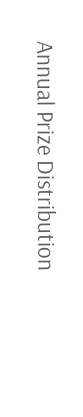Annual Prize Distribution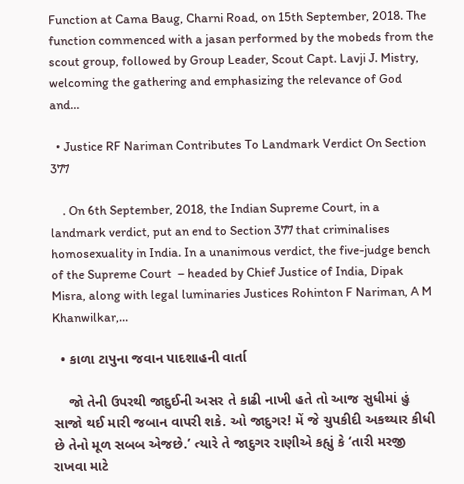Function at Cama Baug, Charni Road, on 15th September, 2018. The function commenced with a jasan performed by the mobeds from the scout group, followed by Group Leader, Scout Capt. Lavji J. Mistry, welcoming the gathering and emphasizing the relevance of God and…

  • Justice RF Nariman Contributes To Landmark Verdict On Section 377

    . On 6th September, 2018, the Indian Supreme Court, in a landmark verdict, put an end to Section 377 that criminalises homosexuality in India. In a unanimous verdict, the five-judge bench of the Supreme Court  – headed by Chief Justice of India, Dipak Misra, along with legal luminaries Justices Rohinton F Nariman, A M Khanwilkar,…

  • કાળા ટાપુના જવાન પાદશાહની વાર્તા

    જો તેની ઉપરથી જાદુઈની અસર તે કાઢી નાખી હતે તો આજ સુધીમાં હું સાજો થઈ મારી જબાન વાપરી શકે. ઓ જાદુગર! મેં જે ચુપકીદી અકથ્યાર કીધી છે તેનો મૂળ સબબ એજછે.’ ત્યારે તે જાદુગર રાણીએ કહ્યું કે ‘તારી મરજી રાખવા માટે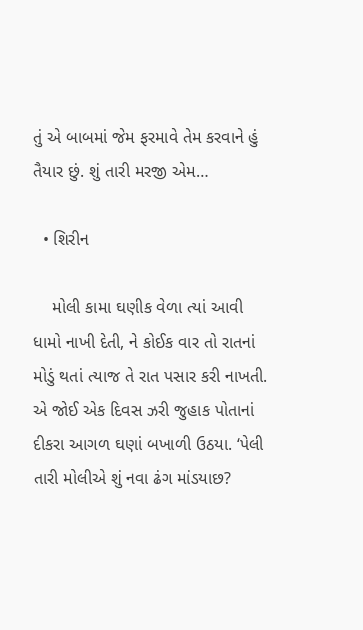તું એ બાબમાં જેમ ફરમાવે તેમ કરવાને હું તૈયાર છું. શું તારી મરજી એમ…

  • શિરીન

    મોલી કામા ઘણીક વેળા ત્યાં આવી ધામો નાખી દેતી, ને કોઈક વાર તો રાતનાં મોડું થતાં ત્યાજ તે રાત પસાર કરી નાખતી. એ જોઈ એક દિવસ ઝરી જુહાક પોતાનાં દીકરા આગળ ઘણાં બખાળી ઉઠયા. ‘પેલી તારી મોલીએ શું નવા ઢંગ માંડયાછ?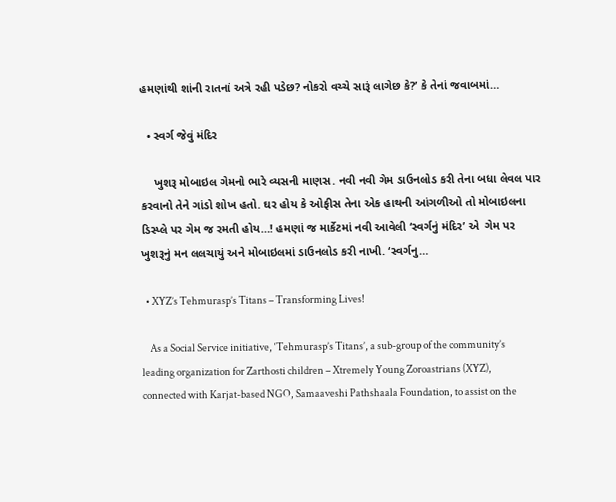હમણાંથી શાંની રાતનાં અત્રે રહી પડેછ? નોકરો વચ્ચે સારૂં લાગેછ કે?’ કે તેનાં જવાબમાં…

  • સ્વર્ગ જેવું મંદિર

    ખુશરૂ મોબાઇલ ગેમનો ભારે વ્યસની માણસ. નવી નવી ગેમ ડાઉનલોડ કરી તેના બધા લેવલ પાર કરવાનો તેને ગાંડો શોખ હતો. ઘર હોય કે ઓફીસ તેના એક હાથની આંગળીઓ તો મોબાઇલના ડિસ્પ્લે પર ગેમ જ રમતી હોય…! હમણાં જ માર્કેટમાં નવી આવેલી ‘સ્વર્ગનું મંદિર’ એ  ગેમ પર ખુશરૂનું મન લલચાયું અને મોબાઇલમાં ડાઉનલોડ કરી નાખી. ‘સ્વર્ગનુ…

  • XYZ’s Tehmurasp’s Titans – Transforming Lives!

    As a Social Service initiative, ‘Tehmurasp’s Titans’, a sub-group of the community’s leading organization for Zarthosti children – Xtremely Young Zoroastrians (XYZ), connected with Karjat-based NGO, Samaaveshi Pathshaala Foundation, to assist on the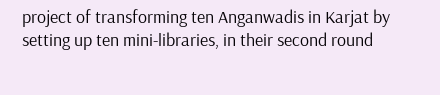project of transforming ten Anganwadis in Karjat by setting up ten mini-libraries, in their second round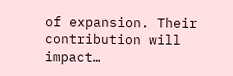of expansion. Their contribution will impact…